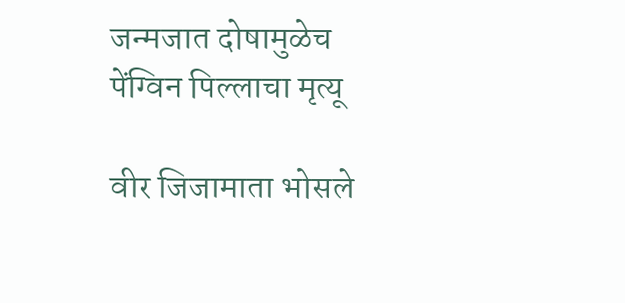जन्मजात दोषामुळेच पेंग्विन पिल्लाचा मृत्यू

वीर जिजामाता भोसले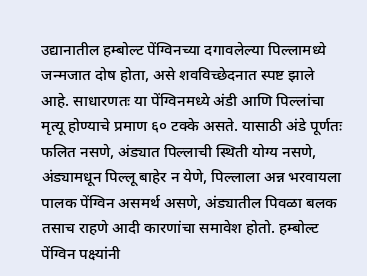उद्यानातील हम्बोल्ट पेंग्विनच्या दगावलेल्या पिल्लामध्ये जन्मजात दोष होता, असे शवविच्छेदनात स्पष्ट झाले आहे. साधारणतः या पेंग्विनमध्ये अंडी आणि पिल्लांचा मृत्यू होण्याचे प्रमाण ६० टक्के असते. यासाठी अंडे पूर्णतः फलित नसणे, अंड्यात पिल्लाची स्थिती योग्य नसणे, अंड्यामधून पिल्लू बाहेर न येणे, पिल्लाला अन्न भरवायला पालक पेंग्विन असमर्थ असणे, अंड्यातील पिवळा बलक तसाच राहणे आदी कारणांचा समावेश होतो. हम्बोल्ट पेंग्विन पक्ष्यांनी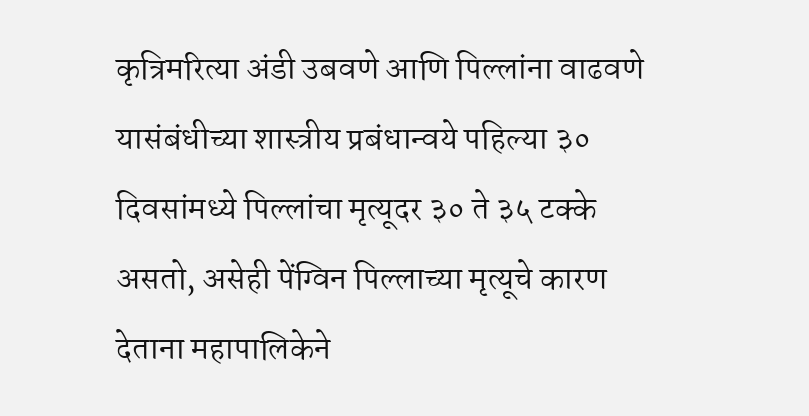कृत्रिमरित्या अंडी उबवणे आणि पिल्लांना वाढवणे यासंबंधीच्या शास्त्रीय प्रबंधान्वये पहिल्या ३० दिवसांमध्ये पिल्लांचा मृत्यूदर ३० ते ३५ टक्के असतो, असेही पेंग्विन पिल्लाच्या मृत्यूचे कारण देताना महापालिकेने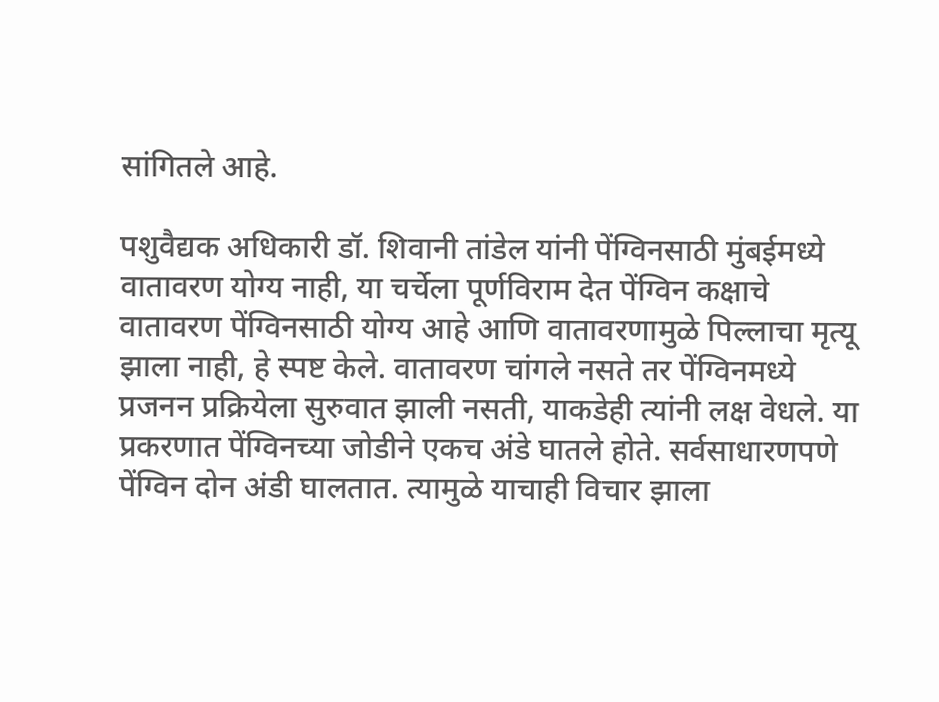सांगितले आहे.

पशुवैद्यक अधिकारी डॉ. शिवानी तांडेल यांनी पेंग्विनसाठी मुंबईमध्ये वातावरण योग्य नाही, या चर्चेला पूर्णविराम देत पेंग्विन कक्षाचे वातावरण पेंग्विनसाठी योग्य आहे आणि वातावरणामुळे पिल्लाचा मृत्यू झाला नाही, हे स्पष्ट केले. वातावरण चांगले नसते तर पेंग्विनमध्ये प्रजनन प्रक्रियेला सुरुवात झाली नसती, याकडेही त्यांनी लक्ष वेधले. या प्रकरणात पेंग्विनच्या जोडीने एकच अंडे घातले होते. सर्वसाधारणपणे पेंग्विन दोन अंडी घालतात. त्यामुळे याचाही विचार झाला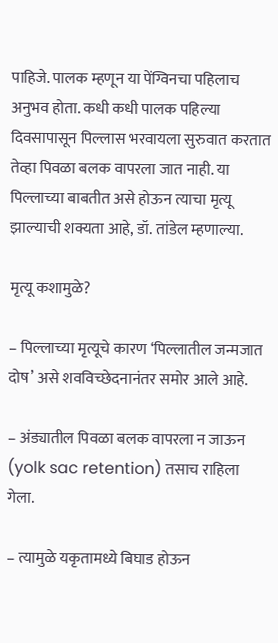पाहिजे. पालक म्हणून या पेंग्विनचा पहिलाच अनुभव होता. कधी कधी पालक पहिल्या दिवसापासून पिल्लास भरवायला सुरुवात करतात तेव्हा पिवळा बलक वापरला जात नाही. या पिल्लाच्या बाबतीत असे होऊन त्याचा मृत्यू झाल्याची शक्यता आहे, डॉ. तांडेल म्हणाल्या.

मृत्यू कशामुळे?

– पिल्लाच्या मृत्यूचे कारण ‘पिल्लातील जन्मजात दोष’ असे शवविच्छेदनानंतर समोर आले आहे.

– अंड्यातील पिवळा बलक वापरला न जाऊन (yolk sac retention) तसाच राहिला गेला.

– त्यामुळे यकृतामध्ये बिघाड होऊन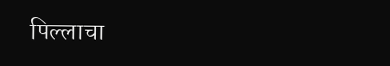पिल्लाचा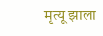मृत्यू झाला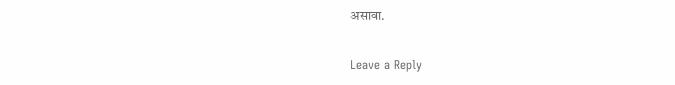असावा.

Leave a Reply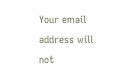Your email address will not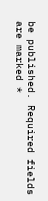be published. Required fields are marked *